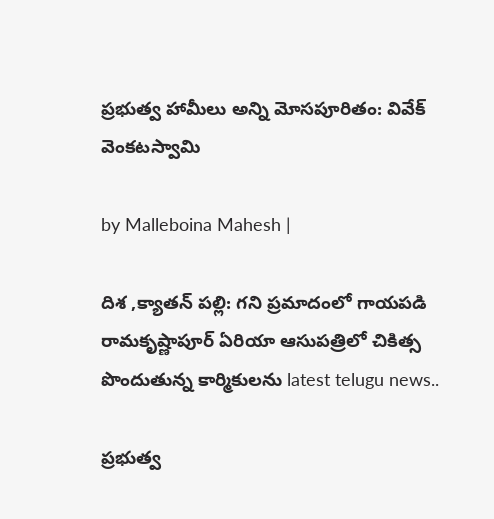ప్రభుత్వ హామీలు అన్ని మోసపూరితం: వివేక్ వెంకటస్వామి

by Malleboina Mahesh |

దిశ ,క్యాతన్ పల్లి: గని ప్రమాదంలో గాయపడి రామకృష్ణాపూర్ ఏరియా ఆసుపత్రిలో చికిత్స పొందుతున్న కార్మికులను latest telugu news..

ప్రభుత్వ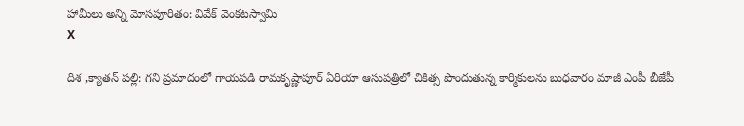హామీలు అన్ని మోసపూరితం: వివేక్ వెంకటస్వామి
X

దిశ ,క్యాతన్ పల్లి: గని ప్రమాదంలో గాయపడి రామకృష్ణాపూర్ ఏరియా ఆసుపత్రిలో చికిత్స పొందుతున్న కార్మికులను బుధవారం మాజీ ఎంపీ బీజేపీ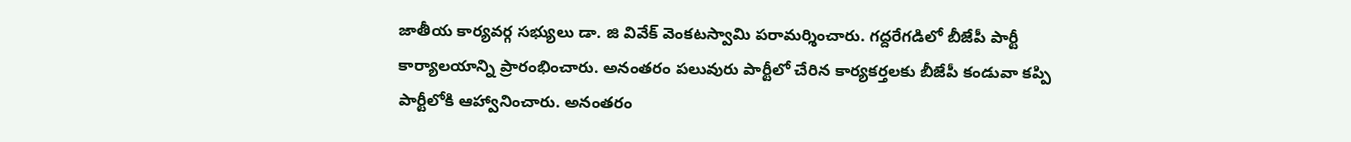జాతీయ కార్యవర్గ సభ్యులు డా. జి వివేక్ వెంకటస్వామి పరామర్శించారు. గద్దరేగడిలో బీజేపీ పార్టీ కార్యాలయాన్ని ప్రారంభించారు. అనంతరం పలువురు పార్టీలో చేరిన కార్యకర్తలకు బీజేపీ కండువా కప్పి పార్టీలోకి ఆహ్వానించారు. అనంతరం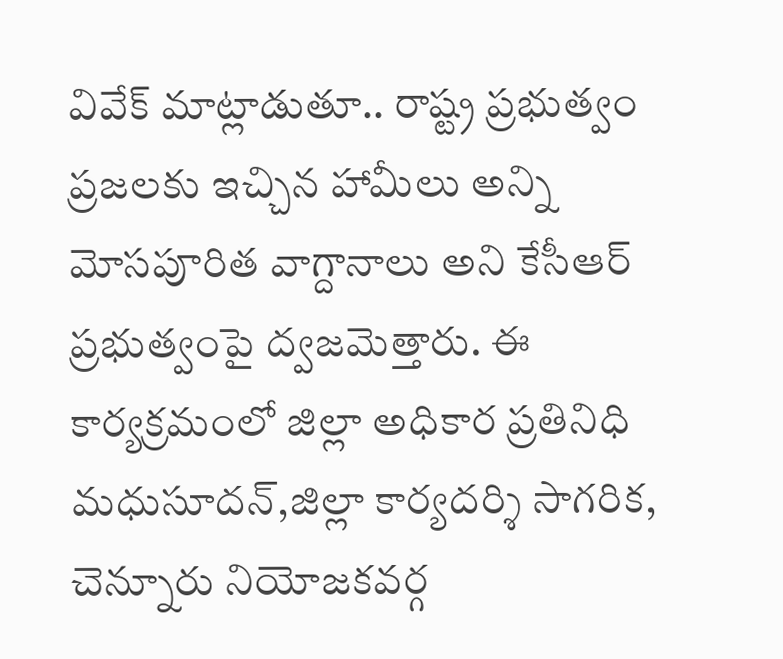వివేక్ మాట్లాడుతూ.. రాష్ట్ర ప్రభుత్వం ప్రజలకు ఇచ్చిన హామీలు అన్ని మోసపూరిత వాగ్దానాలు అని కేసీఆర్ ప్రభుత్వంపై ద్వజమెత్తారు. ఈ కార్యక్రమంలో జిల్లా అధికార ప్రతినిధి మధుసూదన్,జిల్లా కార్యదర్శి సాగరిక, చెన్నూరు నియోజకవర్గ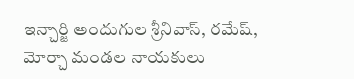ఇన్చార్జి అందుగుల శ్రీనివాస్, రమేష్, మోర్చా మండల నాయకులు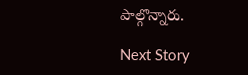పాల్గొన్నారు.

Next Story